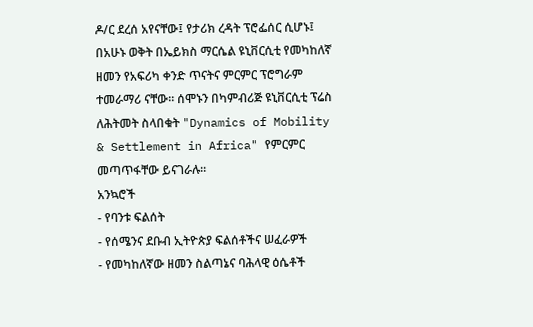ዶ/ር ደረሰ አየናቸው፤ የታሪክ ረዳት ፕሮፌሰር ሲሆኑ፤ በአሁኑ ወቅት በኤይክስ ማርሴል ዩኒቨርሲቲ የመካከለኛ ዘመን የአፍሪካ ቀንድ ጥናትና ምርምር ፕሮግራም ተመራማሪ ናቸው። ሰሞኑን በካምብሪጅ ዩኒቨርሲቲ ፕሬስ ለሕትመት ስላበቁት "Dynamics of Mobility & Settlement in Africa" የምርምር መጣጥፋቸው ይናገራሉ።
አንኳሮች
- የባንቱ ፍልሰት
- የሰሜንና ደቡብ ኢትዮጵያ ፍልሰቶችና ሠፈራዎች
- የመካከለኛው ዘመን ስልጣኔና ባሕላዊ ዕሴቶች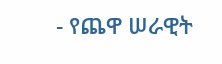- የጨዋ ሠራዊት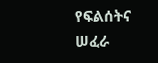የፍልሰትና ሠፈራ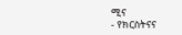ሚና
- የክርስትናና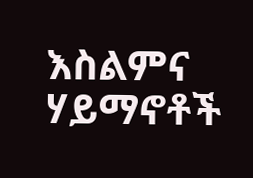እስልምና ሃይማኖቶች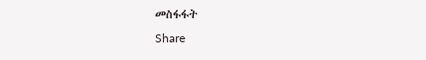መስፋፋት
Share